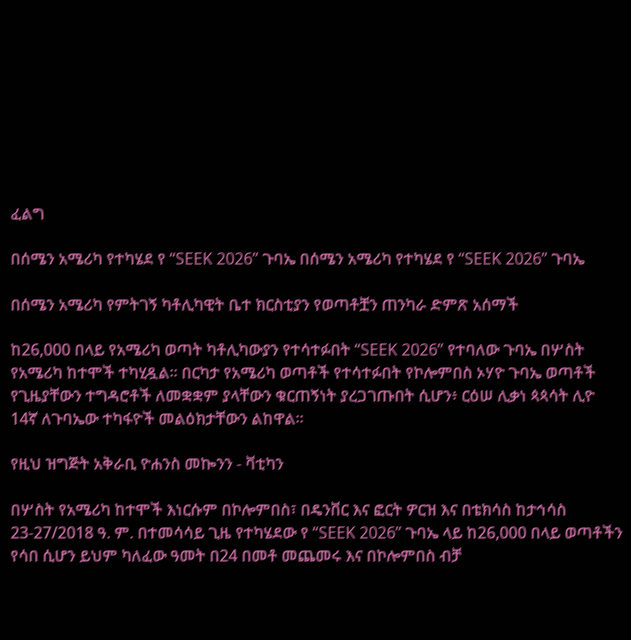ፈልግ

በሰሜን አሜሪካ የተካሄደ የ “SEEK 2026” ጉባኤ በሰሜን አሜሪካ የተካሄደ የ “SEEK 2026” ጉባኤ

በሰሜን አሜሪካ የምትገኝ ካቶሊካዊት ቤተ ክርስቲያን የወጣቶቿን ጠንካራ ድምጽ አሰማች

ከ26,000 በላይ የአሜሪካ ወጣት ካቶሊካውያን የተሳተፉበት “SEEK 2026” የተባለው ጉባኤ በሦስት የአሜሪካ ከተሞች ተካሂዷል። በርካታ የአሜሪካ ወጣቶች የተሳተፉበት የኮሎምበስ ኦሃዮ ጉባኤ ወጣቶች የጊዜያቸውን ተግዳሮቶች ለመቋቋም ያላቸውን ቁርጠኝነት ያረጋገጡበት ሲሆን፥ ርዕሠ ሊቃነ ጳጳሳት ሊዮ 14ኛ ለጉባኤው ተካፋዮች መልዕክታቸውን ልከዋል።

የዚህ ዝግጅት አቅራቢ ዮሐንስ መኰንን - ቫቲካን

በሦስት የአሜሪካ ከተሞች እነርሱም በኮሎምበስ፣ በዴንቨር እና ፎርት ዎርዝ እና በቴክሳስ ከታኅሳስ 23-27/2018 ዓ. ም. በተመሳሳይ ጊዜ የተካሄደው የ “SEEK 2026” ጉባኤ ላይ ከ26,000 በላይ ወጣቶችን የሳበ ሲሆን ይህም ካለፈው ዓመት በ24 በመቶ መጨመሩ እና በኮሎምበስ ብቻ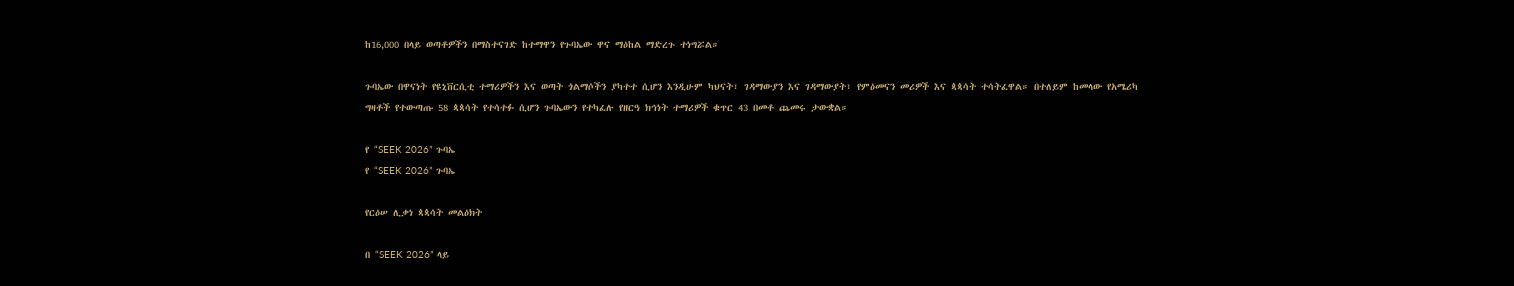ከ16,000 በላይ ወጣቶዎችን በማስተናገድ ከተማዋን የጉባኤው ዋና ማዕከል ማድረጉ ተነግሯል።

ጉባኤው በዋናነት የዩኒቨርሲቲ ተማሪዎችን እና ወጣት ጎልማሶችን ያካተተ ሲሆን እንዲሁም ካህናት፣ ገዳማውያን እና ገዳማውያት፣ የምዕመናን መሪዎች እና ጳጳሳት ተሳትፈዋል። በተለይም ከመላው የአሜሪካ ግዛቶች የተውጣጡ 58 ጳጳሳት የተሳተፉ ሲሆን ጉባኤውን የተካፈሉ የዘርዓ ክኅነት ተማሪዎች ቁጥር 43 በመቶ ጨመሩ ታውቋል።

የ “SEEK 2026” ጉባኤ
የ “SEEK 2026” ጉባኤ

የርዕሠ ሊቃነ ጳጳሳት መልዕክት

በ “SEEK 2026” ላይ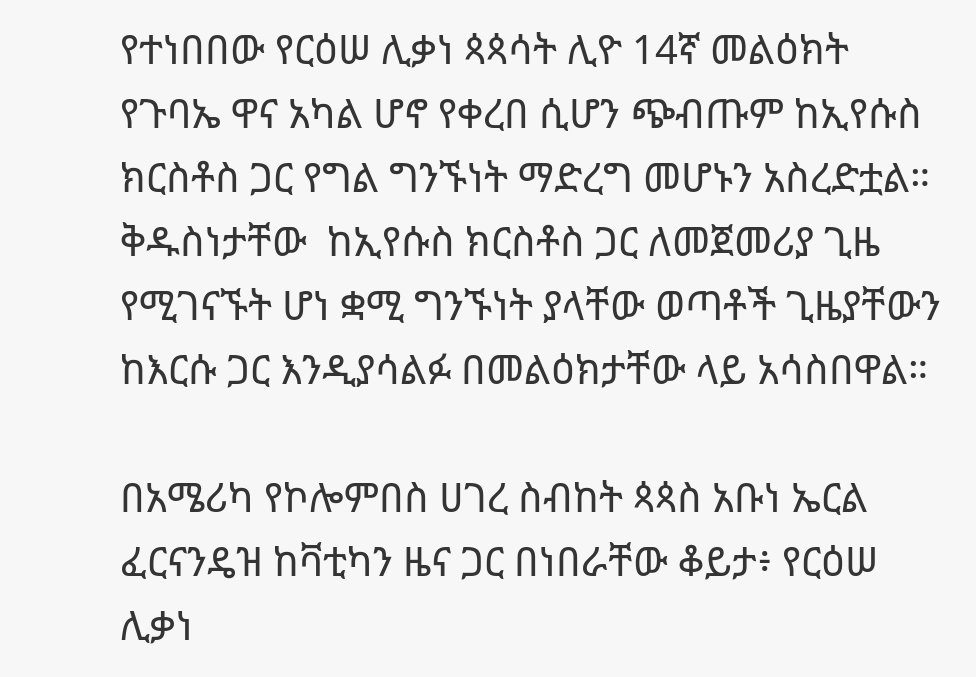የተነበበው የርዕሠ ሊቃነ ጳጳሳት ሊዮ 14ኛ መልዕክት የጉባኤ ዋና አካል ሆኖ የቀረበ ሲሆን ጭብጡም ከኢየሱስ ክርስቶስ ጋር የግል ግንኙነት ማድረግ መሆኑን አስረድቷል። ቅዱስነታቸው  ከኢየሱስ ክርስቶስ ጋር ለመጀመሪያ ጊዜ የሚገናኙት ሆነ ቋሚ ግንኙነት ያላቸው ወጣቶች ጊዜያቸውን ከእርሱ ጋር እንዲያሳልፉ በመልዕክታቸው ላይ አሳስበዋል።

በአሜሪካ የኮሎምበስ ሀገረ ስብከት ጳጳስ አቡነ ኤርል ፈርናንዴዝ ከቫቲካን ዜና ጋር በነበራቸው ቆይታ፥ የርዕሠ ሊቃነ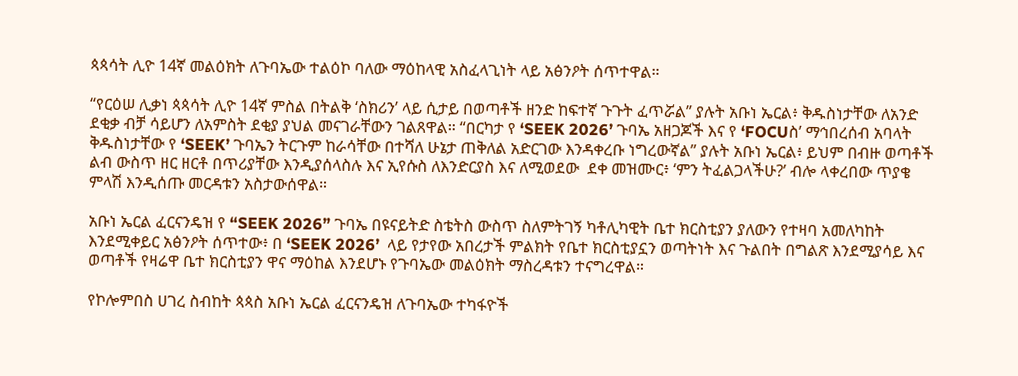ጳጳሳት ሊዮ 14ኛ መልዕክት ለጉባኤው ተልዕኮ ባለው ማዕከላዊ አስፈላጊነት ላይ አፅንዖት ሰጥተዋል።

“የርዕሠ ሊቃነ ጳጳሳት ሊዮ 14ኛ ምስል በትልቅ ‘ስክሪን’ ላይ ሲታይ በወጣቶች ዘንድ ከፍተኛ ጉጉት ፈጥሯል” ያሉት አቡነ ኤርል፥ ቅዱስነታቸው ለአንድ ደቂቃ ብቻ ሳይሆን ለአምስት ደቂያ ያህል መናገራቸውን ገልጸዋል። “በርካታ የ ‘SEEK 2026’ ጉባኤ አዘጋጆች እና የ ‘FOCUስ’ ማኅበረሰብ አባላት ቅዱስነታቸው የ ‘SEEK’ ጉባኤን ትርጉም ከራሳቸው በተሻለ ሁኔታ ጠቅለል አድርገው እንዳቀረቡ ነግረውኛል” ያሉት አቡነ ኤርል፥ ይህም በብዙ ወጣቶች ልብ ውስጥ ዘር ዘርቶ በጥሪያቸው እንዲያሰላስሉ እና ኢየሱስ ለእንድርያስ እና ለሚወደው  ደቀ መዝሙር፥ ‘ምን ትፈልጋላችሁ?’ ብሎ ላቀረበው ጥያቄ ምላሽ እንዲሰጡ መርዳቱን አስታውሰዋል።

አቡነ ኤርል ፈርናንዴዝ የ “SEEK 2026” ጉባኤ በዩናይትድ ስቴትስ ውስጥ ስለምትገኝ ካቶሊካዊት ቤተ ክርስቲያን ያለውን የተዛባ አመለካከት እንደሚቀይር አፅንዖት ሰጥተው፥ በ ‘SEEK 2026’  ላይ የታየው አበረታች ምልክት የቤተ ክርስቲያኗን ወጣትነት እና ጉልበት በግልጽ እንደሚያሳይ እና ወጣቶች የዛሬዋ ቤተ ክርስቲያን ዋና ማዕከል እንደሆኑ የጉባኤው መልዕክት ማስረዳቱን ተናግረዋል።

የኮሎምበስ ሀገረ ስብከት ጳጳስ አቡነ ኤርል ፈርናንዴዝ ለጉባኤው ተካፋዮች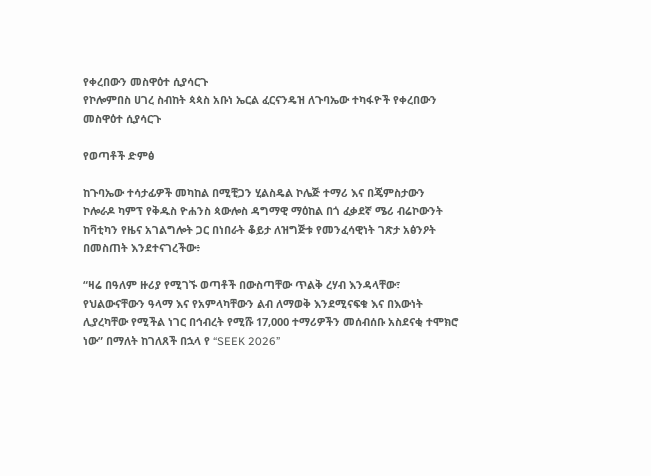የቀረበውን መስዋዕተ ሲያሳርጉ
የኮሎምበስ ሀገረ ስብከት ጳጳስ አቡነ ኤርል ፈርናንዴዝ ለጉባኤው ተካፋዮች የቀረበውን መስዋዕተ ሲያሳርጉ

የወጣቶች ድምፅ

ከጉባኤው ተሳታፊዎች መካከል በሚቺጋን ሂልስዴል ኮሌጅ ተማሪ እና በጄምስታውን ኮሎራዶ ካምፕ የቅዱስ ዮሐንስ ጳውሎስ ዳግማዊ ማዕከል በጎ ፈቃደኛ ሜሪ ብሬኮውንት ከቫቲካን የዜና አገልግሎት ጋር በነበራት ቆይታ ለዝግጅቱ የመንፈሳዊነት ገጽታ አፅንዖት በመስጠት እንደተናገረችው፥

“ዛሬ በዓለም ዙሪያ የሚገኙ ወጣቶች በውስጣቸው ጥልቅ ረሃብ እንዳላቸው፣ የህልውናቸውን ዓላማ እና የአምላካቸውን ልብ ለማወቅ እንደሚናፍቁ እና በእውነት ሊያረካቸው የሚችል ነገር በኅብረት የሚሹ 17,000 ተማሪዎችን መሰብሰቡ አስደናቂ ተሞክሮ ነው” በማለት ከገለጸች በኋላ የ “SEEK 2026”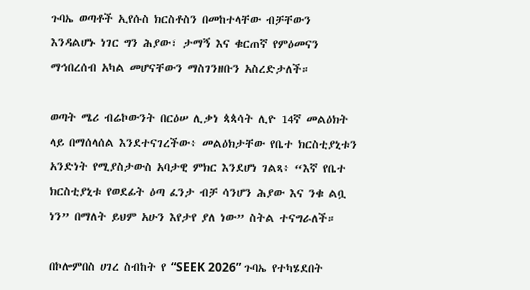ጉባኤ ወጣቶች ኢየሱስ ክርስቶስን በመከተላቸው ብቻቸውን እንዳልሆኑ ነገር ግን ሕያው፣ ታማኝ እና ቁርጠኛ የምዕመናን ማኅበረሰብ አካል መሆናቸውን ማስገንዘቡን አስረድታለች።

ወጣት ሜሪ ብሬኮውንት በርዕሠ ሊቃነ ጳጳሳት ሊዮ 14ኛ መልዕክት ላይ በማሰላሰል እንደተናገረችው፥ መልዕክታቸው የቤተ ክርስቲያኒቱን አንድነት የሚያስታውስ አባታዊ ምክር እንደሆነ ገልጻ፥ “እኛ የቤተ ክርስቲያኒቱ የወደፊት ዕጣ ፈንታ ብቻ ሳንሆን ሕያው እና ንቁ ልቧ ነን” በማለት ይህም አሁን እየታየ ያለ ነው” ስትል ተናግራለች።

በኮሎምበስ ሀገረ ስብከት የ “SEEK 2026” ጉባኤ የተካሄደበት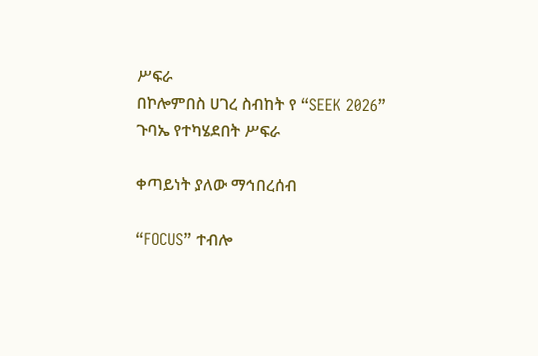ሥፍራ
በኮሎምበስ ሀገረ ስብከት የ “SEEK 2026” ጉባኤ የተካሄደበት ሥፍራ

ቀጣይነት ያለው ማኅበረሰብ

“FOCUS” ተብሎ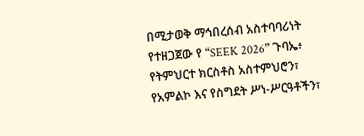በሚታወቅ ማኅበረሰብ አስተባባሪነት የተዘጋጀው የ “SEEK 2026” ጉባኤ፥ የትምህርተ ክርስቶስ አስተምህሮን፣ የአምልኮ እና የስግደት ሥነ-ሥርዓቶችን፣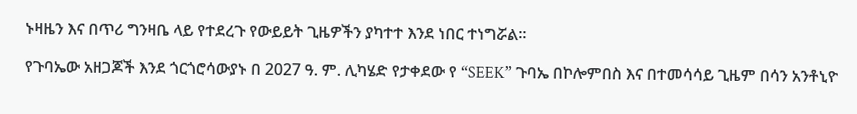ኑዛዜን እና በጥሪ ግንዛቤ ላይ የተደረጉ የውይይት ጊዜዎችን ያካተተ እንደ ነበር ተነግሯል።

የጉባኤው አዘጋጆች እንደ ጎርጎሮሳውያኑ በ 2027 ዓ. ም. ሊካሄድ የታቀደው የ “SEEK” ጉባኤ በኮሎምበስ እና በተመሳሳይ ጊዜም በሳን አንቶኒዮ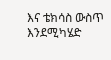እና ቴክሳስ ውስጥ እንደሚካሄድ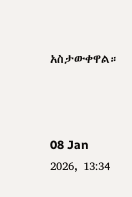አስታውቀዋል።



08 Jan 2026, 13:34